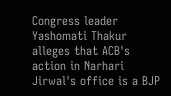Congress leader Yashomati Thakur alleges that ACB's action in Narhari Jirwal's office is a BJP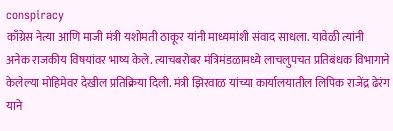conspiracy
काँग्रेस नेत्या आणि माजी मंत्री यशोमती ठाकूर यांनी माध्यमांशी संवाद साधला. यावेळी त्यांनी अनेक राजकीय विषयांवर भाष्य केले. त्याचबरोबर मंत्रिमंडळामध्ये लाचलुपचत प्रतिबंधक विभागाने केलेल्या मोहिमेवर देखील प्रतिक्रिया दिली. मंत्री झिरवाळ यांच्या कार्यालयातील लिपिक राजेंद्र ढेरंग याने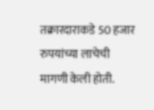तक्रारदाराकडे 50 हजार रुपयांच्या लाचेची मागणी केली होती.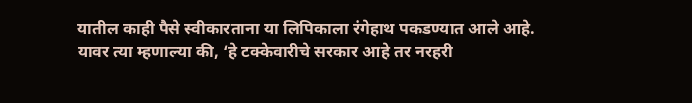यातील काही पैसे स्वीकारताना या लिपिकाला रंगेहाथ पकडण्यात आले आहे. यावर त्या म्हणाल्या की, ‘हे टक्केवारीचे सरकार आहे तर नरहरी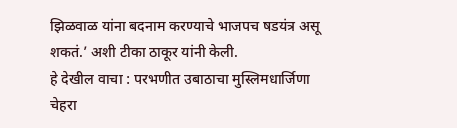झिळवाळ यांना बदनाम करण्याचे भाजपच षडयंत्र असू शकतं.’ अशी टीका ठाकूर यांनी केली.
हे देखील वाचा : परभणीत उबाठाचा मुस्लिमधार्जिणा चेहरा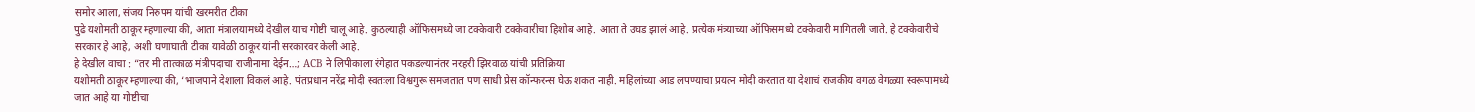समोर आला, संजय निरुपम यांची खरमरीत टीका
पुढे यशोमती ठाकूर म्हणाल्या की, आता मंत्रालयामध्ये देखील याच गोष्टी चालू आहे. कुठल्याही ऑफिसमध्ये जा टक्केवारी टक्केवारीचा हिशोब आहे. आता ते उघड झालं आहे. प्रत्येक मंत्र्याच्या ऑफिसमध्ये टक्केवारी मागितली जाते. हे टक्केवारीचे सरकार हे आहे, अशी घणाघाती टीका यावेळी ठाकूर यांनी सरकारवर केली आहे.
हे देखील वाचा : “तर मी तात्काळ मंत्रीपदाचा राजीनामा देईन…; ACB ने लिपीकाला रंगेहात पकडल्यानंतर नरहरी झिरवाळ यांची प्रतिक्रिया
यशोमती ठाकूर म्हणाल्या की, ‘भाजपाने देशाला विकलं आहे. पंतप्रधान नरेंद्र मोदी स्वतःला विश्वगुरू समजतात पण साधी प्रेस कॉन्फरन्स घेऊ शकत नाही. महिलांच्या आड लपण्याचा प्रयत्न मोदी करतात या देशाचं राजकीय वगळ वेगळ्या स्वरूपामध्ये जात आहे या गोष्टीचा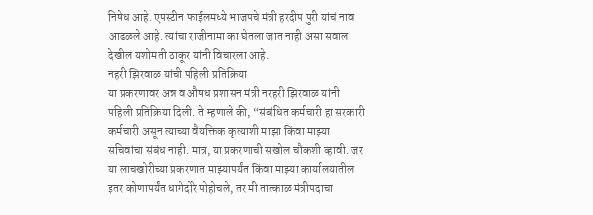निषेध आहे. एपस्टीन फाईलमध्ये भाजपचे मंत्री हरदीप पुरी यांचं नाव आढळले आहे. त्यांचा राजीनामा का घेतला जात नाही असा सवाल देखील यशोमती ठाकूर यांनी विचारला आहे.
नहरी झिरवाळ यांची पहिली प्रतिक्रिया
या प्रकरणावर अन्न व औषध प्रशासन मंत्री नरहरी झिरवाळ यांनी पहिली प्रतिक्रिया दिली. ते म्हणाले की, “संबंधित कर्मचारी हा सरकारी कर्मचारी असून त्याच्या वैयक्तिक कृत्याशी माझा किंवा माझ्या सचिवांचा संबंध नाही. मात्र, या प्रकरणाची सखोल चौकशी व्हावी. जर या लाचखोरीच्या प्रकरणात माझ्यापर्यंत किंवा माझ्या कार्यालयातील इतर कोणापर्यंत धागेदोरे पोहोचले, तर मी तात्काळ मंत्रीपदाचा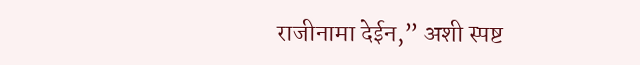राजीनामा देईन,” अशी स्पष्ट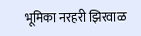भूमिका नरहरी झिरवाळ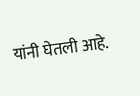यांनी घेतली आहे.